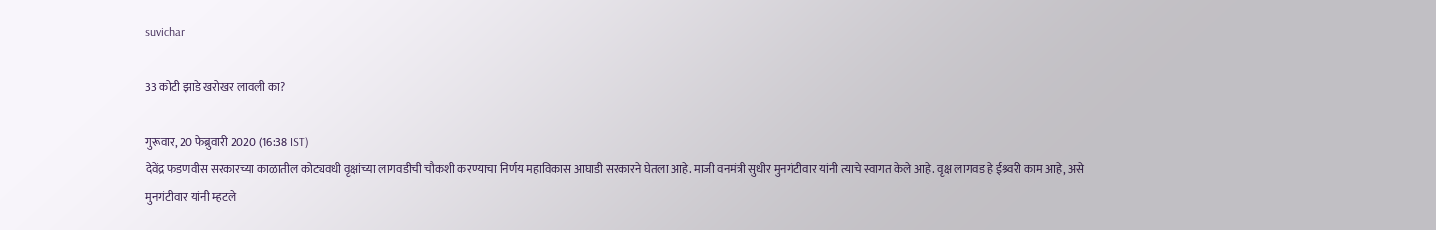suvichar

33 कोटी झाडे खरोखर लावली का?

गुरूवार, 20 फेब्रुवारी 2020 (16:38 IST)
देवेंद्र फडणवीस सरकारच्या काळातील कोट्यवधी वृक्षांच्या लागवडीची चौकशी करण्याचा निर्णय महाविकास आघाडी सरकारने घेतला आहे. माजी वनमंत्री सुधीर मुनगंटीवार यांनी त्याचे स्वागत केले आहे. वृक्ष लागवड हे ईश्र्वरी काम आहे, असे मुनगंटीवार यांनी म्हटले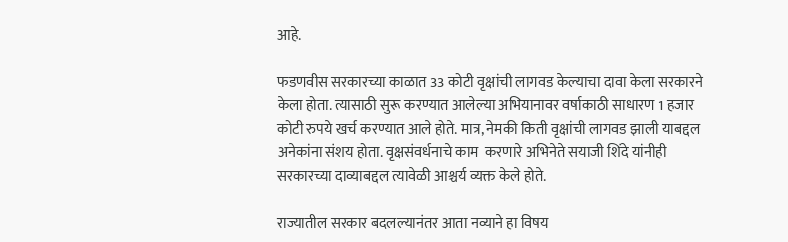आहे.

फडणवीस सरकारच्या काळात 33 कोटी वृक्षांची लागवड केल्याचा दावा केला सरकारने केला होता. त्यासाठी सुरू करण्यात आलेल्या अभियानावर वर्षाकाठी साधारण 1 हजार कोटी रुपये खर्च करण्यात आले होते. मात्र, नेमकी किती वृक्षांची लागवड झाली याबद्दल अनेकांना संशय होता. वृक्षसंवर्धनाचे काम  करणारे अभिनेते सयाजी शिंदे यांनीही सरकारच्या दाव्याबद्दल त्यावेळी आश्चर्य व्यक्त केले होते.

राज्यातील सरकार बदलल्यानंतर आता नव्याने हा विषय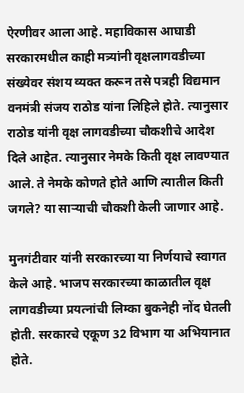ऐरणीवर आला आहे. महाविकास आघाडी  सरकारमधील काही मत्र्यांनी वृक्षलागवडीच्या संख्येवर संशय व्यक्त करून तसे पत्रही विद्यमान वनमंत्री संजय राठोड यांना लिहिले होते. त्यानुसार राठोड यांनी वृक्ष लागवडीच्या चौकशीचे आदेश दिले आहेत. त्यानुसार नेमके किती वृक्ष लावण्यात आले. ते नेमके कोणते होते आणि त्यातील किती जगले? या सार्‍याची चौकशी केली जाणार आहे.

मुनगंटीवार यांनी सरकारच्या या निर्णयाचे स्वागत केले आहे. भाजप सरकारच्या काळातील वृक्ष लागवडीच्या प्रयत्नांची लिम्का बुकनेही नोंद घेतली होती. सरकारचे एकूण 32 विभाग या अभियानात होते.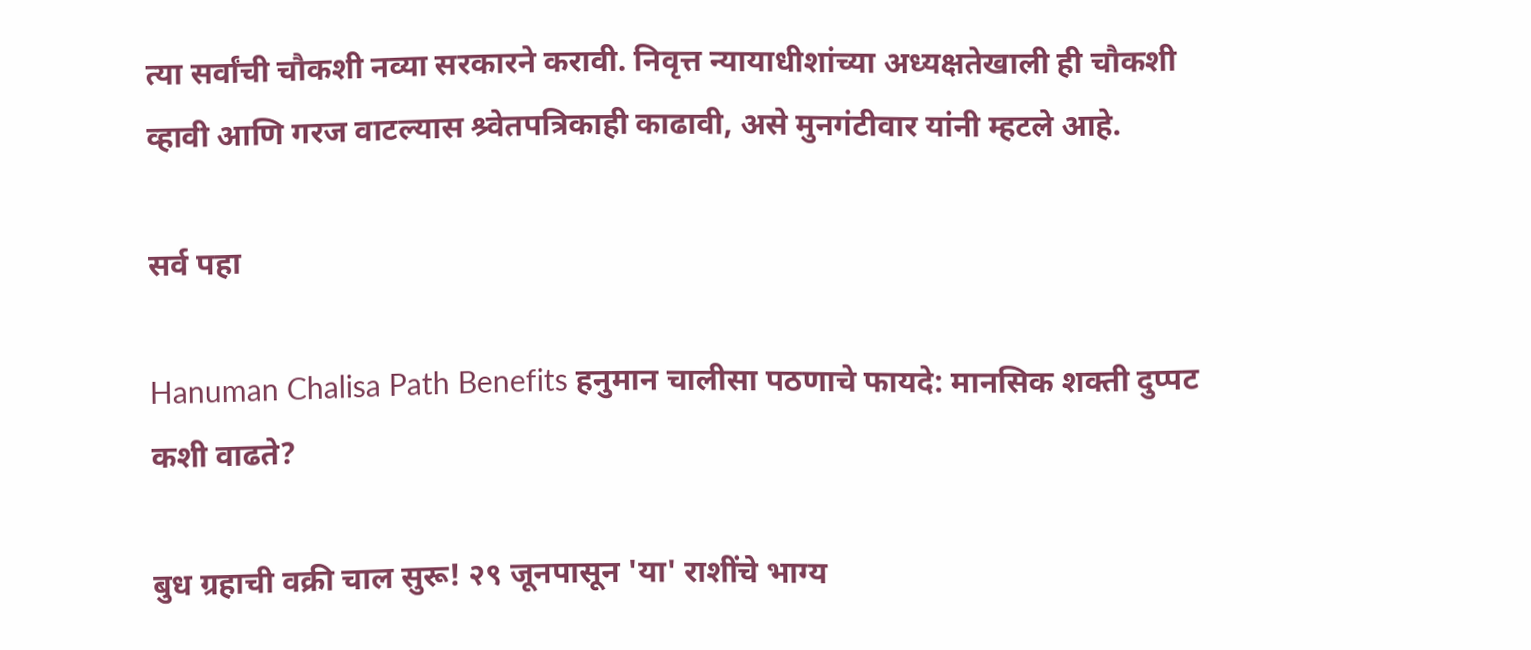त्या सर्वांची चौकशी नव्या सरकारने करावी. निवृत्त न्यायाधीशांच्या अध्यक्षतेखाली ही चौकशी व्हावी आणि गरज वाटल्यास श्र्वेतपत्रिकाही काढावी, असे मुनगंटीवार यांनी म्हटले आहे.

सर्व पहा

Hanuman Chalisa Path Benefits हनुमान चालीसा पठणाचे फायदे: मानसिक शक्ती दुप्पट कशी वाढते?

बुध ग्रहाची वक्री चाल सुरू! २९ जूनपासून 'या' राशींचे भाग्य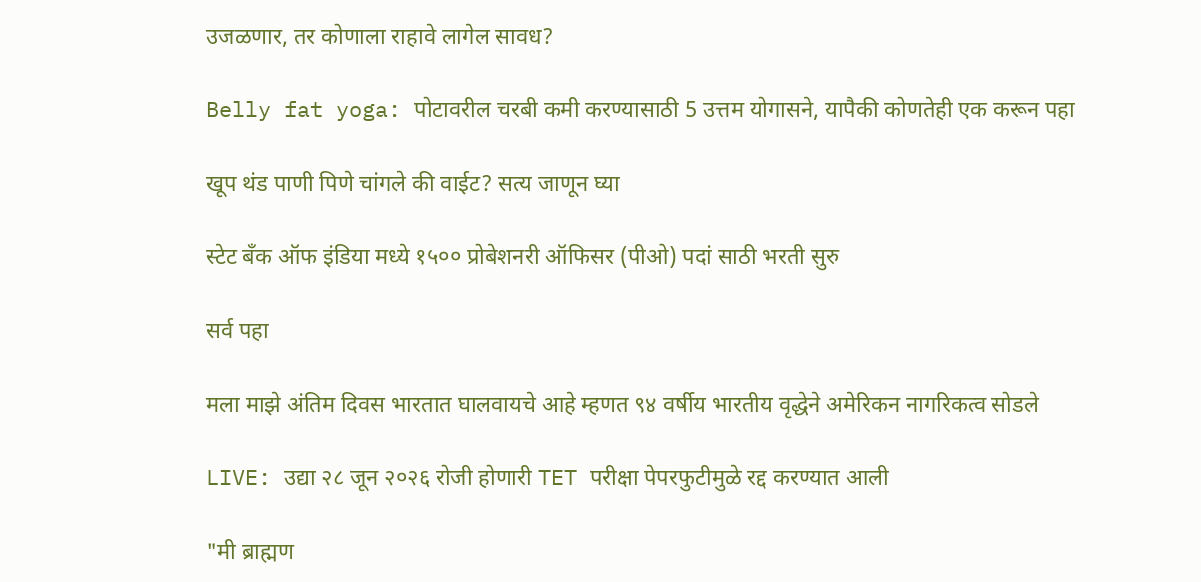उजळणार, तर कोणाला राहावे लागेल सावध?

Belly fat yoga: पोटावरील चरबी कमी करण्यासाठी 5 उत्तम योगासने, यापैकी कोणतेही एक करून पहा

खूप थंड पाणी पिणे चांगले की वाईट? सत्य जाणून घ्या

स्टेट बँक ऑफ इंडिया मध्ये १५०० प्रोबेशनरी ऑफिसर (पीओ) पदां साठी भरती सुरु

सर्व पहा

मला माझे अंतिम दिवस भारतात घालवायचे आहे म्हणत ९४ वर्षीय भारतीय वृद्धेने अमेरिकन नागरिकत्व सोडले

LIVE: उद्या २८ जून २०२६ रोजी होणारी TET परीक्षा पेपरफुटीमुळे रद्द करण्यात आली

"मी ब्राह्मण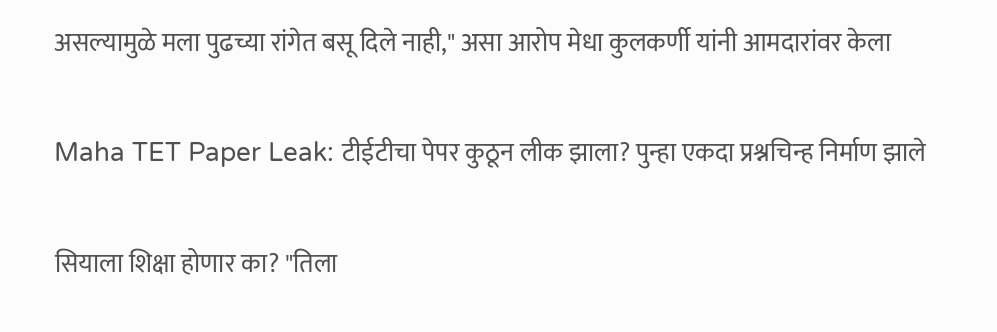असल्यामुळे मला पुढच्या रांगेत बसू दिले नाही," असा आरोप मेधा कुलकर्णी यांनी आमदारांवर केला

Maha TET Paper Leak: टीईटीचा पेपर कुठून लीक झाला? पुन्हा एकदा प्रश्नचिन्ह निर्माण झाले

सियाला शिक्षा होणार का? "तिला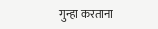गुन्हा करताना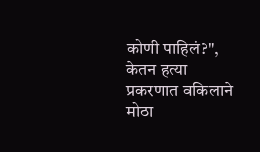कोणी पाहिलं?", केतन हत्या प्रकरणात वकिलाने मोठा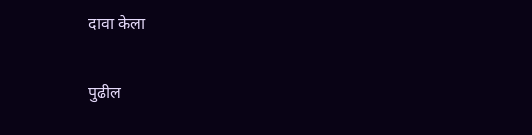दावा केला

पुढील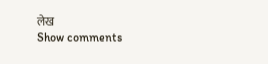लेख
Show comments